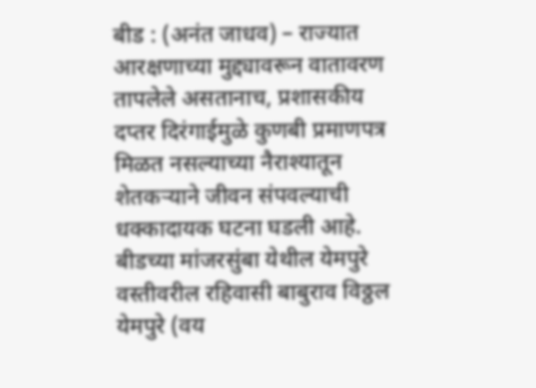बीड : (अनंत जाधव) – राज्यात आरक्षणाच्या मुद्द्यावरून वातावरण तापलेले असतानाच, प्रशासकीय दप्तर दिरंगाईमुळे कुणबी प्रमाणपत्र मिळत नसल्याच्या नैराश्यातून शेतकऱ्याने जीवन संपवल्याची धक्कादायक घटना घडली आहे. बीडच्या मांजरसुंबा येथील येमपुरे वस्तीवरील रहिवासी बाबुराव विठ्ठल येमपुरे (वय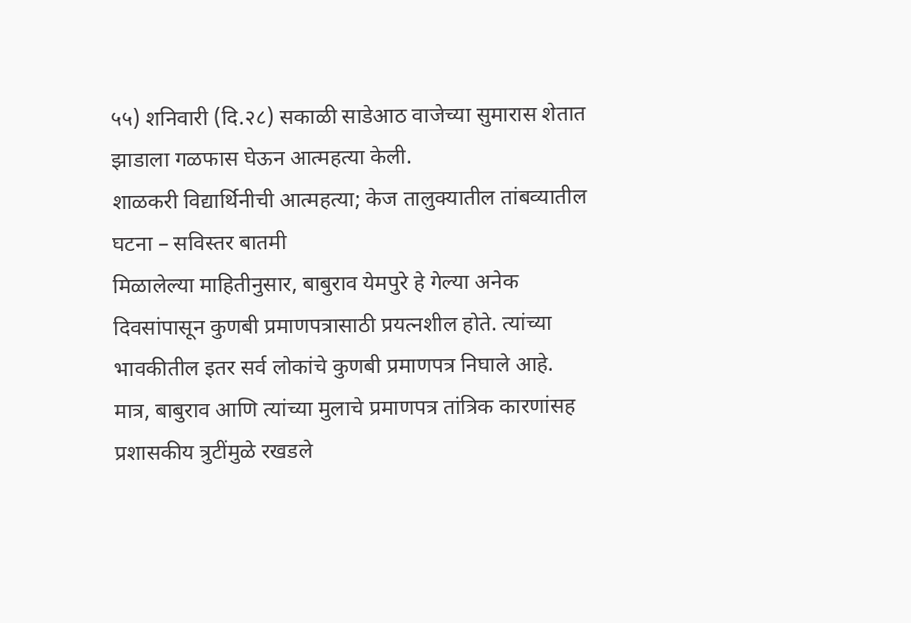५५) शनिवारी (दि.२८) सकाळी साडेआठ वाजेच्या सुमारास शेतात झाडाला गळफास घेऊन आत्महत्या केली.
शाळकरी विद्यार्थिनीची आत्महत्या; केज तालुक्यातील तांबव्यातील घटना – सविस्तर बातमी
मिळालेल्या माहितीनुसार, बाबुराव येमपुरे हे गेल्या अनेक दिवसांपासून कुणबी प्रमाणपत्रासाठी प्रयत्नशील होते. त्यांच्या भावकीतील इतर सर्व लोकांचे कुणबी प्रमाणपत्र निघाले आहे. मात्र, बाबुराव आणि त्यांच्या मुलाचे प्रमाणपत्र तांत्रिक कारणांसह प्रशासकीय त्रुटींमुळे रखडले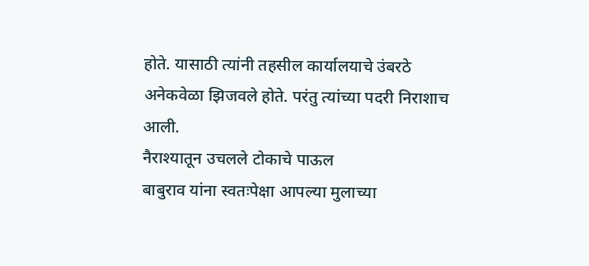होते. यासाठी त्यांनी तहसील कार्यालयाचे उंबरठे अनेकवेळा झिजवले होते. परंतु त्यांच्या पदरी निराशाच आली.
नैराश्यातून उचलले टोकाचे पाऊल
बाबुराव यांना स्वतःपेक्षा आपल्या मुलाच्या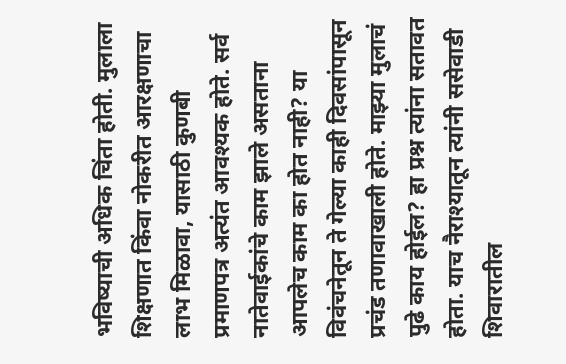भविष्याची अधिक चिंता होती. मुलाला शिक्षणात किंवा नोकरीत आरक्षणाचा लाभ मिळावा, यासाठी कुणबी प्रमाणपत्र अत्यंत आवश्यक होते. सर्व नातेवाईकांचे काम झाले असताना आपलेच काम का होत नाही? या विवंचनेतून ते गेल्या काही दिवसांपासून प्रचंड तणावाखाली होते. माझ्या मुलाचं पुढे काय होईल? हा प्रश्न त्यांना सतावत होता. याच नैराश्यातून त्यांनी ससेवाडी शिवारातील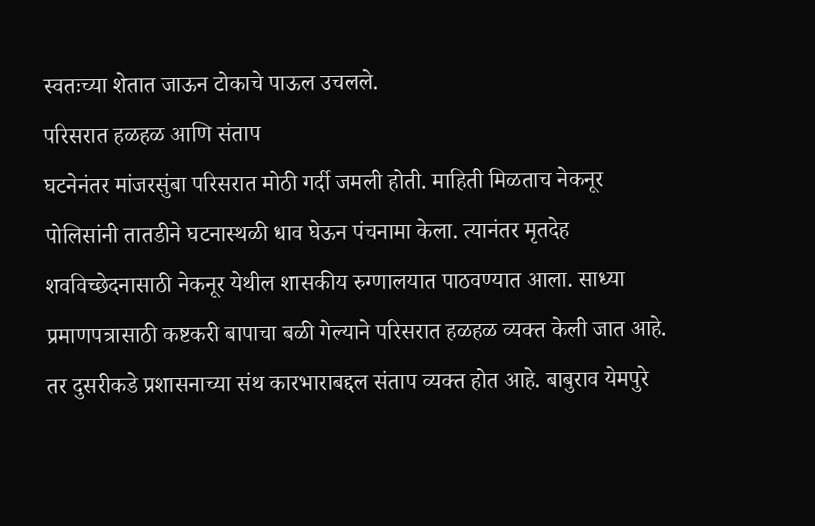स्वतःच्या शेतात जाऊन टोकाचे पाऊल उचलले.
परिसरात हळहळ आणि संताप
घटनेनंतर मांजरसुंबा परिसरात मोठी गर्दी जमली होती. माहिती मिळताच नेकनूर पोलिसांनी तातडीने घटनास्थळी धाव घेऊन पंचनामा केला. त्यानंतर मृतदेह शवविच्छेदनासाठी नेकनूर येथील शासकीय रुग्णालयात पाठवण्यात आला. साध्या प्रमाणपत्रासाठी कष्टकरी बापाचा बळी गेल्याने परिसरात हळहळ व्यक्त केली जात आहे. तर दुसरीकडे प्रशासनाच्या संथ कारभाराबद्दल संताप व्यक्त होत आहे. बाबुराव येमपुरे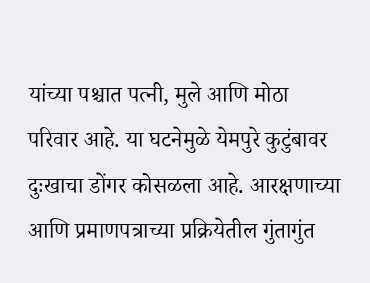यांच्या पश्चात पत्नी, मुले आणि मोठा परिवार आहे. या घटनेमुळे येमपुरे कुटुंबावर दुःखाचा डोंगर कोसळला आहे. आरक्षणाच्या आणि प्रमाणपत्राच्या प्रक्रियेतील गुंतागुंत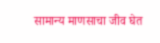सामान्य माणसाचा जीव घेत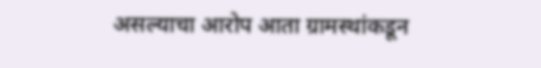असल्याचा आरोप आता ग्रामस्थांकडून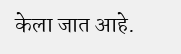केला जात आहे.